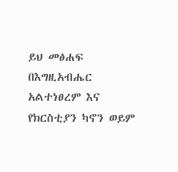ይህ መፅሐፍ በእግዚአብሔር አልተነፀረም እና የክርስቲያን ካኖን ወይም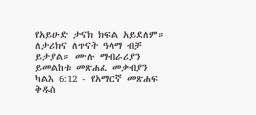የአይሁድ ታናክ ክፍል አይደለም። ለታሪክና ለጥናት ዓላማ ብቻ ይታያል። ሙሉ ማብራሪያን ይመልከቱ መጽሐፈ መቃብያን ካልእ 6:12 - የአማርኛ መጽሐፍ ቅዱስ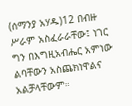(ሰማንያ አሃዱ)12 በብዙ ሥራም አስፈራራቸው፤ ነገር ግን በእግዚአብሔር አምነው ልባቸውን አስጨክነዋልና አልቻላቸውም።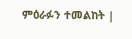ምዕራፉን ተመልከት |